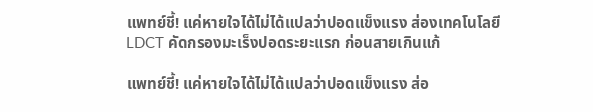แพทย์ชี้! แค่หายใจได้ไม่ได้แปลว่าปอดแข็งแรง ส่องเทคโนโลยี LDCT คัดกรองมะเร็งปอดระยะแรก ก่อนสายเกินแก้

แพทย์ชี้! แค่หายใจได้ไม่ได้แปลว่าปอดแข็งแรง ส่อ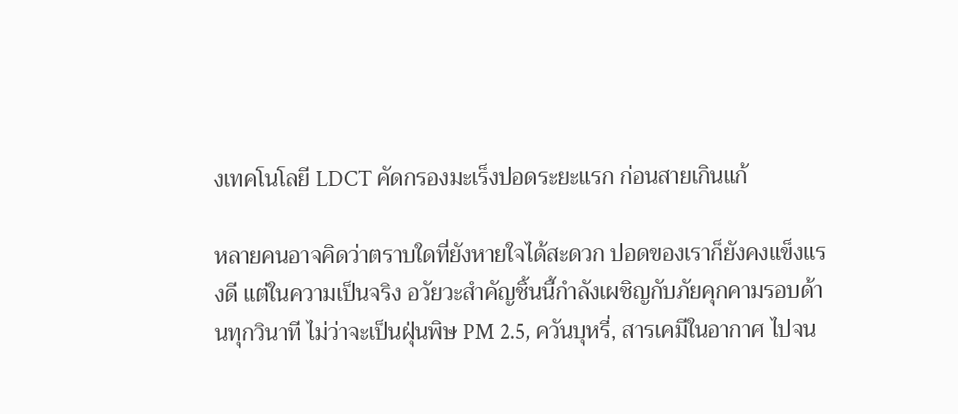งเทคโนโลยี LDCT คัดกรองมะเร็งปอดระยะแรก ก่อนสายเกินแก้

หลายคนอาจคิดว่าตราบใดที่ยังหายใจได้สะดวก ปอดของเราก็ยังคงแข็งแรงดี แต่ในความเป็นจริง อวัยวะสำคัญชิ้นนี้กำลังเผชิญกับภัยคุกคามรอบด้านทุกวินาที ไม่ว่าจะเป็นฝุ่นพิษ PM 2.5, ควันบุหรี่, สารเคมีในอากาศ ไปจน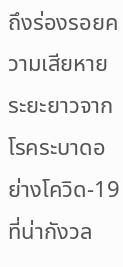ถึงร่องรอยความเสียหายระยะยาวจากโรคระบาดอย่างโควิด-19 ที่น่ากังวล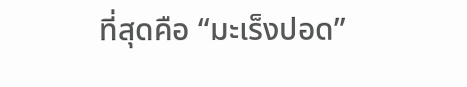ที่สุดคือ “มะเร็งปอด”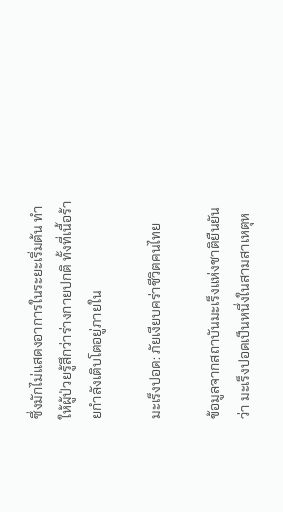ซึ่งมักไม่แสดงอาการในระยะเริ่มต้น ทำให้ผู้ป่วยรู้สึกว่าร่างกายปกติ ทั้งที่เนื้อร้ายกำลังเติบโตอยู่ภายใน

มะเร็งปอด: ภัยเงียบคร่าชีวิตคนไทย

ข้อมูลจากสถาบันมะเร็งแห่งชาติยืนยันว่า มะเร็งปอดเป็นหนึ่งในสามสาเหตุห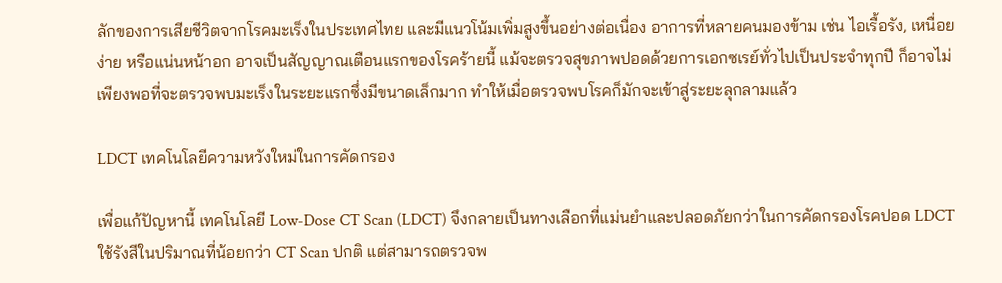ลักของการเสียชีวิตจากโรคมะเร็งในประเทศไทย และมีแนวโน้มเพิ่มสูงขึ้นอย่างต่อเนื่อง อาการที่หลายคนมองข้าม เช่น ไอเรื้อรัง, เหนื่อยง่าย หรือแน่นหน้าอก อาจเป็นสัญญาณเตือนแรกของโรคร้ายนี้ แม้จะตรวจสุขภาพปอดด้วยการเอกซเรย์ทั่วไปเป็นประจำทุกปี ก็อาจไม่เพียงพอที่จะตรวจพบมะเร็งในระยะแรกซึ่งมีขนาดเล็กมาก ทำให้เมื่อตรวจพบโรคก็มักจะเข้าสู่ระยะลุกลามแล้ว

LDCT เทคโนโลยีความหวังใหม่ในการคัดกรอง

เพื่อแก้ปัญหานี้ เทคโนโลยี Low-Dose CT Scan (LDCT) จึงกลายเป็นทางเลือกที่แม่นยำและปลอดภัยกว่าในการคัดกรองโรคปอด LDCT ใช้รังสีในปริมาณที่น้อยกว่า CT Scan ปกติ แต่สามารถตรวจพ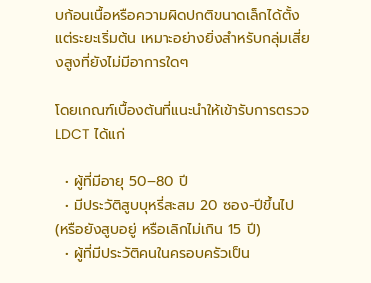บก้อนเนื้อหรือความผิดปกติขนาดเล็กได้ตั้งแต่ระยะเริ่มต้น เหมาะอย่างยิ่งสำหรับกลุ่มเสี่ยงสูงที่ยังไม่มีอาการใดๆ

โดยเกณฑ์เบื้องต้นที่แนะนำให้เข้ารับการตรวจ LDCT ได้แก่

  • ผู้ที่มีอายุ 50–80 ปี
  • มีประวัติสูบบุหรี่สะสม 20 ซอง-ปีขึ้นไป (หรือยังสูบอยู่ หรือเลิกไม่เกิน 15 ปี)
  • ผู้ที่มีประวัติคนในครอบครัวเป็น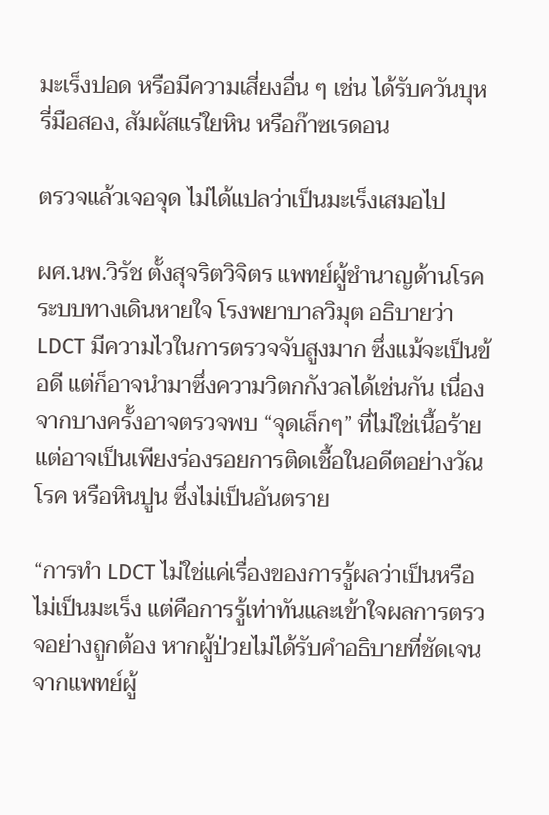มะเร็งปอด หรือมีความเสี่ยงอื่น ๆ เช่น ได้รับควันบุหรี่มือสอง, สัมผัสแร่ใยหิน หรือก๊าซเรดอน

ตรวจแล้วเจอจุด ไม่ได้แปลว่าเป็นมะเร็งเสมอไป

ผศ.นพ.วิรัช ตั้งสุจริตวิจิตร แพทย์ผู้ชำนาญด้านโรคระบบทางเดินหายใจ โรงพยาบาลวิมุต อธิบายว่า LDCT มีความไวในการตรวจจับสูงมาก ซึ่งแม้จะเป็นข้อดี แต่ก็อาจนำมาซึ่งความวิตกกังวลได้เช่นกัน เนื่องจากบางครั้งอาจตรวจพบ “จุดเล็กๆ” ที่ไม่ใช่เนื้อร้าย แต่อาจเป็นเพียงร่องรอยการติดเชื้อในอดีตอย่างวัณโรค หรือหินปูน ซึ่งไม่เป็นอันตราย

“การทำ LDCT ไม่ใช่แค่เรื่องของการรู้ผลว่าเป็นหรือไม่เป็นมะเร็ง แต่คือการรู้เท่าทันและเข้าใจผลการตรวจอย่างถูกต้อง หากผู้ป่วยไม่ได้รับคำอธิบายที่ชัดเจนจากแพทย์ผู้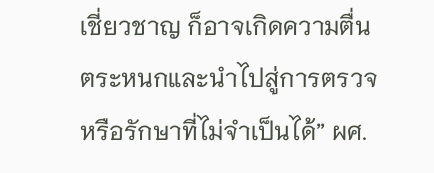เชี่ยวชาญ ก็อาจเกิดความตื่นตระหนกและนำไปสู่การตรวจหรือรักษาที่ไม่จำเป็นได้” ผศ.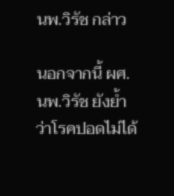นพ.วิรัช กล่าว

นอกจากนี้ ผศ.นพ.วิรัช ยังย้ำว่าโรคปอดไม่ได้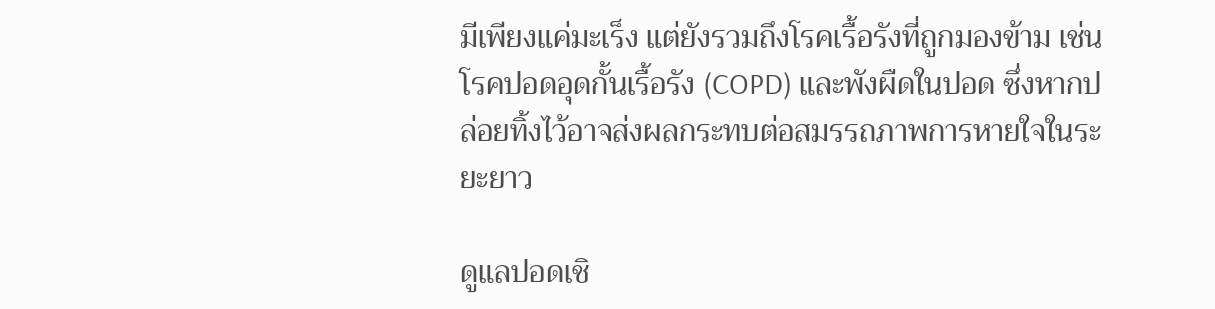มีเพียงแค่มะเร็ง แต่ยังรวมถึงโรคเรื้อรังที่ถูกมองข้าม เช่น โรคปอดอุดกั้นเรื้อรัง (COPD) และพังผืดในปอด ซึ่งหากปล่อยทิ้งไว้อาจส่งผลกระทบต่อสมรรถภาพการหายใจในระยะยาว

ดูแลปอดเชิ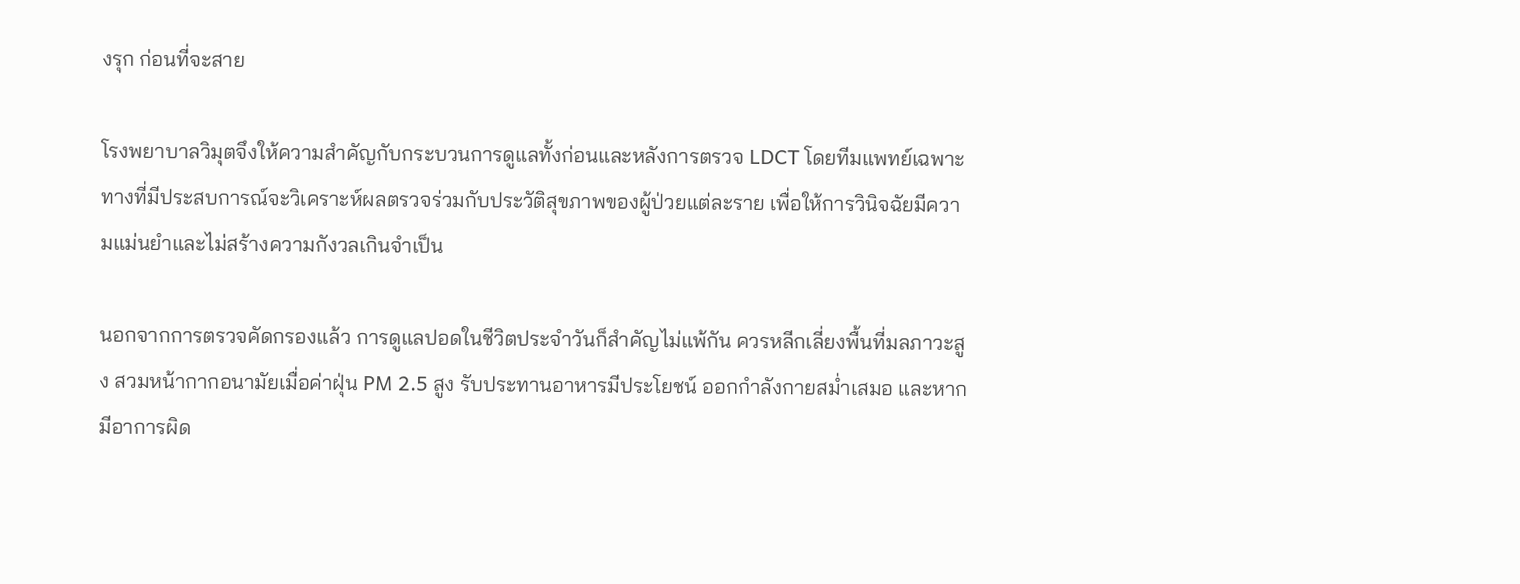งรุก ก่อนที่จะสาย

โรงพยาบาลวิมุตจึงให้ความสำคัญกับกระบวนการดูแลทั้งก่อนและหลังการตรวจ LDCT โดยทีมแพทย์เฉพาะทางที่มีประสบการณ์จะวิเคราะห์ผลตรวจร่วมกับประวัติสุขภาพของผู้ป่วยแต่ละราย เพื่อให้การวินิจฉัยมีความแม่นยำและไม่สร้างความกังวลเกินจำเป็น

นอกจากการตรวจคัดกรองแล้ว การดูแลปอดในชีวิตประจำวันก็สำคัญไม่แพ้กัน ควรหลีกเลี่ยงพื้นที่มลภาวะสูง สวมหน้ากากอนามัยเมื่อค่าฝุ่น PM 2.5 สูง รับประทานอาหารมีประโยชน์ ออกกำลังกายสม่ำเสมอ และหากมีอาการผิด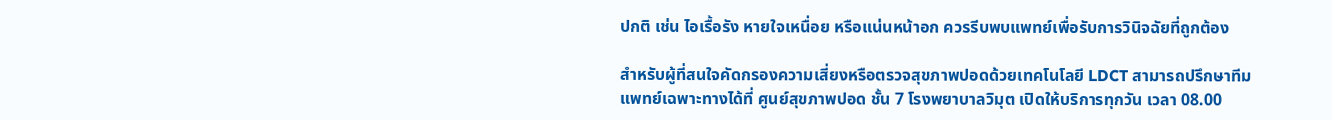ปกติ เช่น ไอเรื้อรัง หายใจเหนื่อย หรือแน่นหน้าอก ควรรีบพบแพทย์เพื่อรับการวินิจฉัยที่ถูกต้อง

สำหรับผู้ที่สนใจคัดกรองความเสี่ยงหรือตรวจสุขภาพปอดด้วยเทคโนโลยี LDCT สามารถปรึกษาทีมแพทย์เฉพาะทางได้ที่ ศูนย์สุขภาพปอด ชั้น 7 โรงพยาบาลวิมุต เปิดให้บริการทุกวัน เวลา 08.00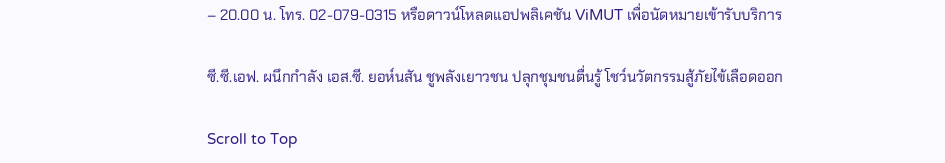– 20.00 น. โทร. 02-079-0315 หรือดาวน์โหลดแอปพลิเคชัน ViMUT เพื่อนัดหมายเข้ารับบริการ

ซี.ซี.เอฟ. ผนึกกำลัง เอส.ซี. ยอห์นสัน ชูพลังเยาวชน ปลุกชุมชนตื่นรู้ โชว์นวัตกรรมสู้ภัยไข้เลือดออก

Scroll to Top